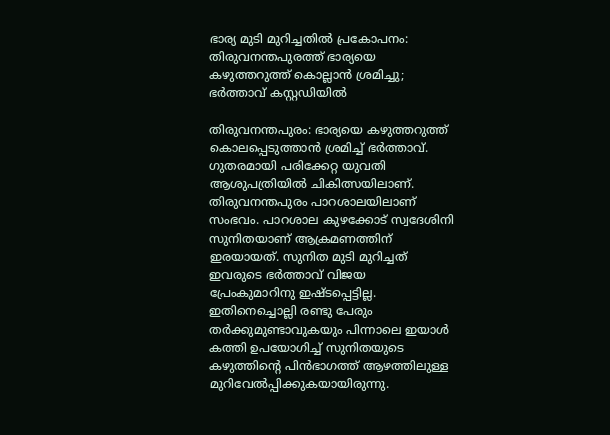ഭാര്യ മുടി മുറിച്ചതിൽ പ്രകോപനം: തിരുവനന്തപുരത്ത് ഭാര്യയെ കഴുത്തറുത്ത് കൊല്ലാൻ ശ്രമിച്ചു; ഭർത്താവ് കസ്റ്റഡിയിൽ

തിരുവനന്തപുരം: ഭാര്യയെ കഴുത്തറുത്ത് കൊലപ്പെടുത്താന്‍ ശ്രമിച്ച് ഭര്‍ത്താവ്. ഗുതരമായി പരിക്കേറ്റ യുവതി ആശുപത്രിയില്‍ ചികിത്സയിലാണ്. തിരുവനന്തപുരം പാറശാലയിലാണ് സംഭവം. പാറശാല കുഴക്കോട് സ്വദേശിനി സുനിതയാണ് ആക്രമണത്തിന് ഇരയായത്. സുനിത മുടി മുറിച്ചത് ഇവരുടെ ഭർത്താവ് വിജയ പ്രേംകുമാറിനു ഇഷ്ടപ്പെട്ടില്ല. ഇതിനെച്ചൊല്ലി രണ്ടു പേരും തർക്കുമുണ്ടാവുകയും പിന്നാലെ ഇയാള്‍ കത്തി ഉപയോഗിച്ച് സുനിതയുടെ കഴുത്തിന്‍റെ പിന്‍ഭാഗത്ത് ആഴത്തിലുള്ള മുറിവേല്‍പ്പിക്കുകയായിരുന്നു.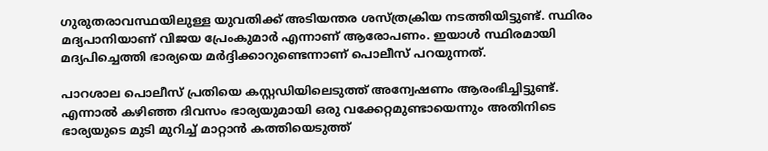ഗുരുതരാവസ്ഥയിലുള്ള യുവതിക്ക് അടിയന്തര ശസ്ത്രക്രിയ നടത്തിയിട്ടുണ്ട്. സ്ഥിരം മദ്യപാനിയാണ് വിജയ പ്രേംകുമാര്‍ എന്നാണ് ആരോപണം. ഇയാള്‍ സ്ഥിരമായി മദ്യപിച്ചെത്തി ഭാര്യയെ മര്‍ദ്ദിക്കാറുണ്ടെന്നാണ് പൊലീസ് പറയുന്നത്.

പാറശാല പൊലീസ് പ്രതിയെ കസ്റ്റഡിയിലെടുത്ത് അന്വേഷണം ആരംഭിച്ചിട്ടുണ്ട്. എന്നാല്‍ കഴിഞ്ഞ ദിവസം ഭാര്യയുമായി ഒരു വക്കേറ്റമുണ്ടായെന്നും അതിനിടെ ഭാര്യയുടെ മുടി മുറിച്ച് മാറ്റാന്‍ കത്തിയെടുത്ത്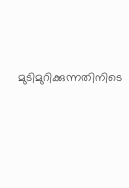മുടിമുറിക്കുന്നതിനിടെ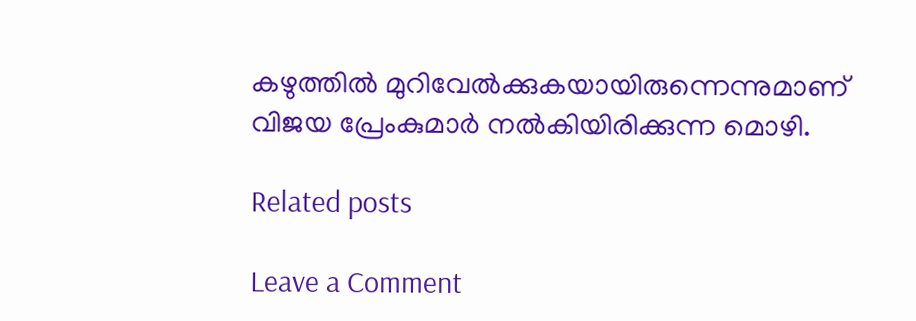കഴുത്തില്‍ മുറിവേല്‍ക്കുകയായിരുന്നെന്നുമാണ് വിജയ പ്രേംകുമാര്‍ നല്‍കിയിരിക്കുന്ന മൊഴി.

Related posts

Leave a Comment